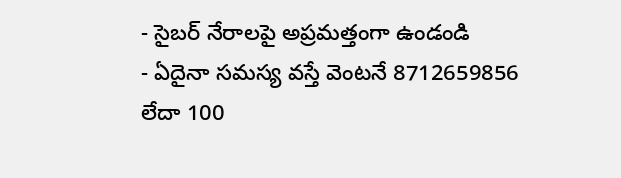- సైబర్ నేరాలపై అప్రమత్తంగా ఉండండి
- ఏదైనా సమస్య వస్తే వెంటనే 8712659856 లేదా 100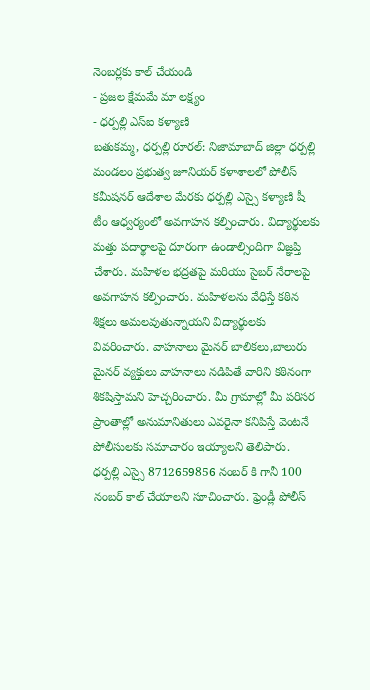నెంబర్లకు కాల్ చేయండి
- ప్రజల క్షేమమే మా లక్ష్యం
- ధర్పల్లి ఎస్ఐ కళ్యాణి
బతుకమ్మ, ధర్పల్లి రూరల్: నిజామాబాద్ జిల్లా ధర్పల్లి మండలం ప్రభుత్వ జూనియర్ కళాశాలలో పోలీస్ కమీషనర్ ఆదేశాల మేరకు ధర్పల్లి ఎస్సై కళ్యాణి షీ టీం ఆధ్వర్యంలో అవగాహన కల్పించారు. విద్యార్థులకు మత్తు పదార్థాలపై దూరంగా ఉండాల్సిందిగా విజ్ఞప్తి చేశారు. మహిళల భద్రతపై మరియు సైబర్ నేరాలపై అవగాహన కల్పించారు. మహిళలను వేధిస్తే కఠిన శిక్షలు అమలవుతున్నాయని విద్యార్థులకు వివరించారు. వాహనాలు మైనర్ బాలికలు,బాలురు మైనర్ వ్యక్తులు వాహనాలు నడిపితే వారిని కఠినంగా శికషిస్తామని హెచ్చరించారు. మీ గ్రామాల్లో మీ పరిసర ప్రాంతాల్లో అనుమానితులు ఎవరైనా కనిపిస్తే వెంటనే పోలీసులకు సమాచారం ఇయ్యాలని తెలిపారు. ధర్పల్లి ఎస్సై 8712659856 నంబర్ కి గానీ 100 నంబర్ కాల్ చేయాలని సూచించారు. ఫ్రెండ్లీ పోలీస్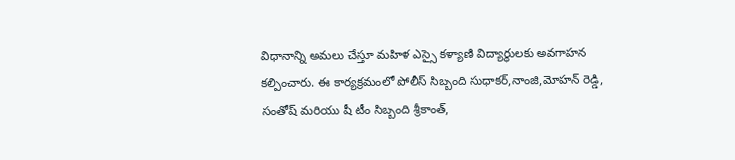విధానాన్ని అమలు చేస్తూ మహిళ ఎస్సై కళ్యాణి విద్యార్థులకు అవగాహన కల్పించారు. ఈ కార్యక్రమంలో పోలీస్ సిబ్బంది సుధాకర్,నాంజి,మోహన్ రెడ్డి, సంతోష్ మరియు షీ టీం సిబ్బంది శ్రీకాంత్,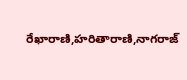రేఖారాణి,హరితారాణి,నాగరాజ్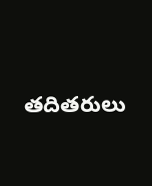తదితరులు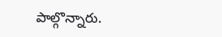పాల్గొన్నారు.